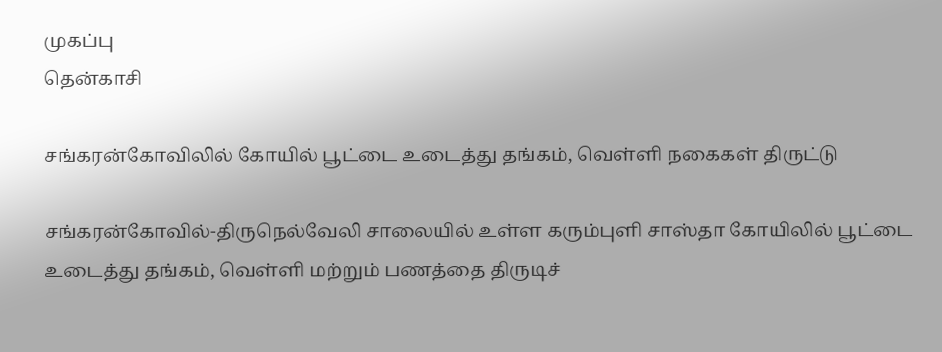முகப்பு
தென்காசி

சங்கரன்கோவிலில் கோயில் பூட்டை உடைத்து தங்கம், வெள்ளி நகைகள் திருட்டு

சங்கரன்கோவில்-திருநெல்வேலி சாலையில் உள்ள கரும்புளி சாஸ்தா கோயிலில் பூட்டை உடைத்து தங்கம், வெள்ளி மற்றும் பணத்தை திருடிச்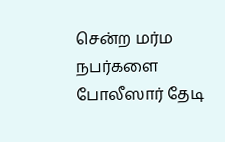சென்ற மர்ம நபர்களை போலீஸார் தேடி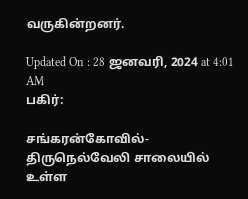வருகின்றனர்.

Updated On : 28 ஜனவரி, 2024 at 4:01 AM
பகிர்:

சங்கரன்கோவில்-திருநெல்வேலி சாலையில் உள்ள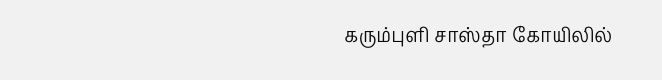கரும்புளி சாஸ்தா கோயிலில்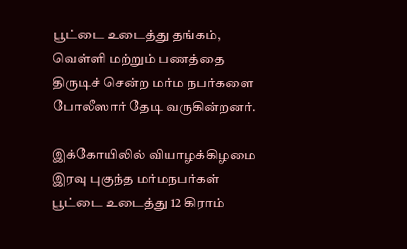பூட்டை உடைத்து தங்கம், வெள்ளி மற்றும் பணத்தை திருடிச் சென்ற மர்ம நபர்களை போலீஸார் தேடி வருகின்றனர்.

இக்கோயிலில் வியாழக்கிழமை இரவு புகுந்த மர்மநபர்கள் பூட்டை உடைத்து 12 கிராம்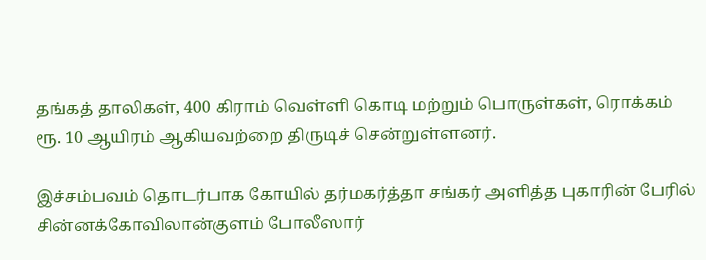தங்கத் தாலிகள், 400 கிராம் வெள்ளி கொடி மற்றும் பொருள்கள், ரொக்கம் ரூ. 10 ஆயிரம் ஆகியவற்றை திருடிச் சென்றுள்ளனர்.

இச்சம்பவம் தொடர்பாக கோயில் தர்மகர்த்தா சங்கர் அளித்த புகாரின் பேரில் சின்னக்கோவிலான்குளம் போலீஸார்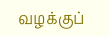வழக்குப்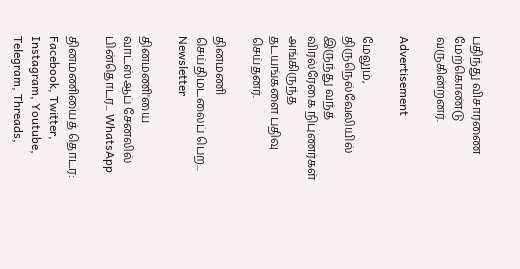பதிந்து விசாரணை மேற்கொண்டு வருகின்றனர்.

Advertisement

மேலும், திருநெல்வேலியில் இருந்து வந்த விரல்ரேகை நிபுணர்கள் அங்கிருந்த தடயங்களை பதிவு செய்தனர்.

தினமணி செய்திமடலைப் பெற... Newsletter

தினமணி'யை வாட்ஸ்ஆப் சேனலில் பின்தொடர... WhatsApp

தினமணியைத் தொடர: Facebook, Twitter, Instagram, Youtube, Telegram, Threads,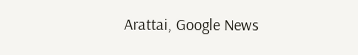Arattai, Google News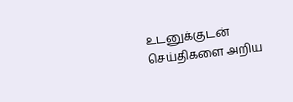உடனுக்குடன் செய்திகளை அறிய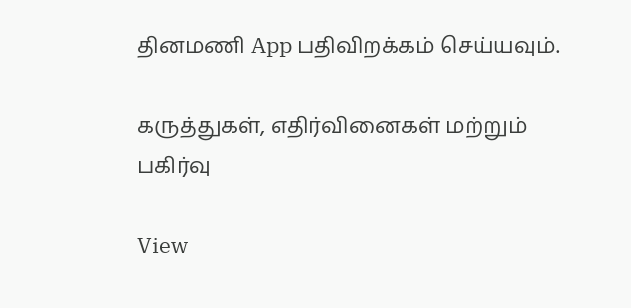தினமணி App பதிவிறக்கம் செய்யவும்.

கருத்துகள், எதிர்வினைகள் மற்றும் பகிர்வு

View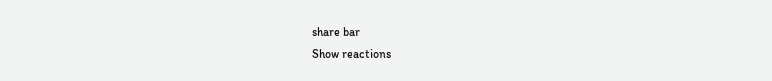share bar
Show reactions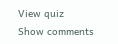View quiz
Show comments